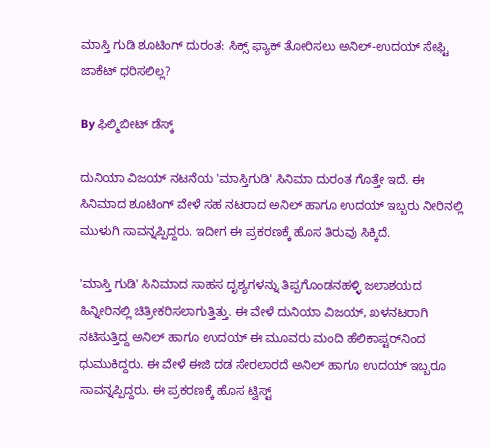ಮಾಸ್ತಿ ಗುಡಿ ಶೂಟಿಂಗ್ ದುರಂತ: ಸಿಕ್ಸ್‌ ಫ್ಯಾಕ್‌ ತೋರಿಸಲು ಅನಿಲ್-ಉದಯ್ ಸೇಫ್ಟಿ ಜಾಕೆಟ್ ಧರಿಸಲಿಲ್ಲ?

By ಫಿಲ್ಮಿಬೀಟ್ ಡೆಸ್ಕ್

ದುನಿಯಾ ವಿಜಯ್ ನಟನೆಯ 'ಮಾಸ್ತಿಗುಡಿ' ಸಿನಿಮಾ ದುರಂತ ಗೊತ್ತೇ ಇದೆ. ಈ ಸಿನಿಮಾದ ಶೂಟಿಂಗ್ ವೇಳೆ ಸಹ ನಟರಾದ ಅನಿಲ್ ಹಾಗೂ ಉದಯ್ ಇಬ್ಬರು ನೀರಿನಲ್ಲಿ ಮುಳುಗಿ ಸಾವನ್ನಪ್ಪಿದ್ದರು. ಇದೀಗ ಈ ಪ್ರಕರಣಕ್ಕೆ ಹೊಸ ತಿರುವು ಸಿಕ್ಕಿದೆ.

'ಮಾಸ್ತಿ ಗುಡಿ' ಸಿನಿಮಾದ ಸಾಹಸ ದೃಶ್ಯಗಳನ್ನು ತಿಪ್ಪಗೊಂಡನಹಳ್ಳಿ ಜಲಾಶಯದ ಹಿನ್ನೀರಿನಲ್ಲಿ ಚಿತ್ರೀಕರಿಸಲಾಗುತ್ತಿತ್ತು. ಈ ವೇಳೆ ದುನಿಯಾ ವಿಜಯ್, ಖಳನಟರಾಗಿ ನಟಿಸುತ್ತಿದ್ದ ಅನಿಲ್ ಹಾಗೂ ಉದಯ್ ಈ ಮೂವರು ಮಂದಿ ಹೆಲಿಕಾಪ್ಟರ್‌ನಿಂದ ಧುಮುಕಿದ್ದರು. ಈ ವೇಳೆ ಈಜಿ ದಡ ಸೇರಲಾರದೆ ಅನಿಲ್ ಹಾಗೂ ಉದಯ್ ಇಬ್ಬರೂ ಸಾವನ್ನಪ್ಪಿದ್ದರು. ಈ ಪ್ರಕರಣಕ್ಕೆ ಹೊಸ ಟ್ವಿಸ್ಟ್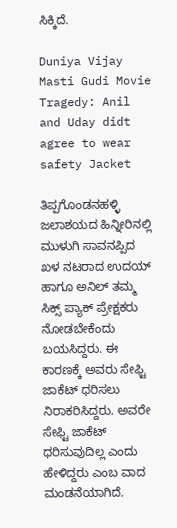ಸಿಕ್ಕಿದೆ.

Duniya Vijay Masti Gudi Movie Tragedy: Anil and Uday didt agree to wear safety Jacket

ತಿಪ್ಪಗೊಂಡನಹಳ್ಳಿ ಜಲಾಶಯದ ಹಿನ್ನೀರಿನಲ್ಲಿ ಮುಳುಗಿ ಸಾವನಪ್ಪಿದ ಖಳ ನಟರಾದ ಉದಯ್ ಹಾಗೂ ಅನಿಲ್ ತಮ್ಮ ಸಿಕ್ಸ್ ಪ್ಯಾಕ್ ಪ್ರೇಕ್ಷಕರು ನೋಡಬೇಕೆಂದು ಬಯಸಿದ್ದರು. ಈ ಕಾರಣಕ್ಕೆ ಅವರು ಸೇಫ್ಟಿ ಜಾಕೆಟ್ ಧರಿಸಲು ನಿರಾಕರಿಸಿದ್ದರು. ಅವರೇ ಸೇಫ್ಟಿ ಜಾಕೆಟ್ ಧರಿಸುವುದಿಲ್ಲ ಎಂದು ಹೇಳಿದ್ದರು ಎಂಬ ವಾದ ಮಂಡನೆಯಾಗಿದೆ.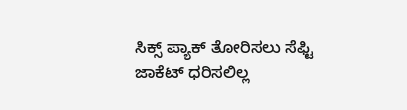ಸಿಕ್ಸ್ ಪ್ಯಾಕ್ ತೋರಿಸಲು ಸೆಫ್ಟಿ ಜಾಕೆಟ್ ಧರಿಸಲಿಲ್ಲ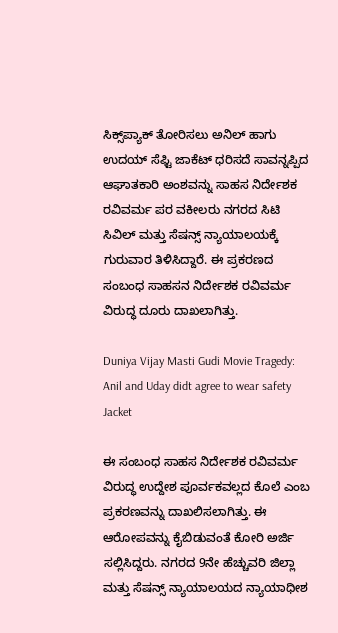ಸಿಕ್ಸ್‌ಪ್ಯಾಕ್ ತೋರಿಸಲು ಅನಿಲ್ ಹಾಗು ಉದಯ್ ಸೆಫ್ಟಿ ಜಾಕೆಟ್ ಧರಿಸದೆ ಸಾವನ್ನಪ್ಪಿದ ಆಘಾತಕಾರಿ ಅಂಶವನ್ನು ಸಾಹಸ ನಿರ್ದೇಶಕ ರವಿವರ್ಮ ಪರ ವಕೀಲರು ನಗರದ ಸಿಟಿ ಸಿವಿಲ್ ಮತ್ತು ಸೆಷನ್ಸ್ ನ್ಯಾಯಾಲಯಕ್ಕೆ ಗುರುವಾರ ತಿಳಿಸಿದ್ದಾರೆ. ಈ ಪ್ರಕರಣದ ಸಂಬಂಧ ಸಾಹಸನ ನಿರ್ದೇಶಕ ರವಿವರ್ಮ ವಿರುದ್ಧ ದೂರು ದಾಖಲಾಗಿತ್ತು.

Duniya Vijay Masti Gudi Movie Tragedy: Anil and Uday didt agree to wear safety Jacket

ಈ ಸಂಬಂಧ ಸಾಹಸ ನಿರ್ದೇಶಕ ರವಿವರ್ಮ ವಿರುದ್ಧ ಉದ್ದೇಶ ಪೂರ್ವಕವಲ್ಲದ ಕೊಲೆ ಎಂಬ ಪ್ರಕರಣವನ್ನು ದಾಖಲಿಸಲಾಗಿತ್ತು. ಈ ಆರೋಪವನ್ನು ಕೈಬಿಡುವಂತೆ ಕೋರಿ ಅರ್ಜಿ ಸಲ್ಲಿಸಿದ್ದರು. ನಗರದ 9ನೇ ಹೆಚ್ಚುವರಿ ಜಿಲ್ಲಾ ಮತ್ತು ಸೆಷನ್ಸ್ ನ್ಯಾಯಾಲಯದ ನ್ಯಾಯಾಧೀಶ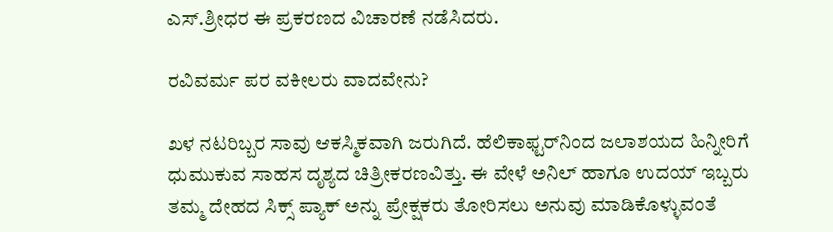ಎಸ್.ಶ್ರೀಧರ ಈ ಪ್ರಕರಣದ ವಿಚಾರಣೆ ನಡೆಸಿದರು.

ರವಿವರ್ಮ ಪರ ವಕೀಲರು ವಾದವೇನು?

ಖಳ ನಟರಿಬ್ಬರ ಸಾವು ಆಕಸ್ಮಿಕವಾಗಿ ಜರುಗಿದೆ. ಹೆಲಿಕಾಫ್ಟರ್‌ನಿಂದ ಜಲಾಶಯದ ಹಿನ್ನೀರಿಗೆ ಧುಮುಕುವ ಸಾಹಸ ದೃಶ್ಯದ ಚಿತ್ರೀಕರಣವಿತ್ತು. ಈ ವೇಳೆ ಅನಿಲ್ ಹಾಗೂ ಉದಯ್ ಇಬ್ಬರು ತಮ್ಮ ದೇಹದ ಸಿಕ್ಸ್ ಪ್ಯಾಕ್ ಅನ್ನು ಪ್ರೇಕ್ಷಕರು ತೋರಿಸಲು ಅನುವು ಮಾಡಿಕೊಳ್ಳುವಂತೆ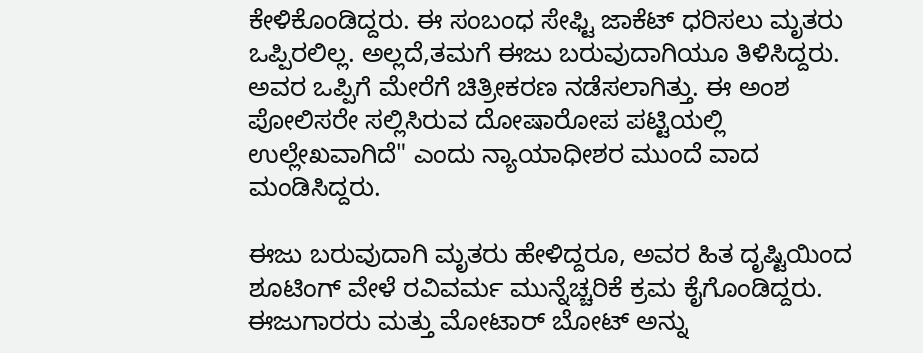ಕೇಳಿಕೊಂಡಿದ್ದರು. ಈ ಸಂಬಂಧ ಸೇಫ್ಟಿ ಜಾಕೆಟ್ ಧರಿಸಲು ಮೃತರು ಒಪ್ಪಿರಲಿಲ್ಲ. ಅಲ್ಲದೆ,ತಮಗೆ ಈಜು ಬರುವುದಾಗಿಯೂ ತಿಳಿಸಿದ್ದರು. ಅವರ ಒಪ್ಪಿಗೆ ಮೇರೆಗೆ ಚಿತ್ರೀಕರಣ ನಡೆಸಲಾಗಿತ್ತು. ಈ ಅಂಶ ಪೋಲಿಸರೇ ಸಲ್ಲಿಸಿರುವ ದೋಷಾರೋಪ ಪಟ್ಟಿಯಲ್ಲಿ ಉಲ್ಲೇಖವಾಗಿದೆ" ಎಂದು ನ್ಯಾಯಾಧೀಶರ ಮುಂದೆ ವಾದ ಮಂಡಿಸಿದ್ದರು.

ಈಜು ಬರುವುದಾಗಿ ಮೃತರು ಹೇಳಿದ್ದರೂ, ಅವರ ಹಿತ ದೃಷ್ಟಿಯಿಂದ ಶೂಟಿಂಗ್ ವೇಳೆ ರವಿವರ್ಮ ಮುನ್ನೆಚ್ಚರಿಕೆ ಕ್ರಮ ಕೈಗೊಂಡಿದ್ದರು. ಈಜುಗಾರರು ಮತ್ತು ಮೋಟಾರ್ ಬೋಟ್ ಅನ್ನು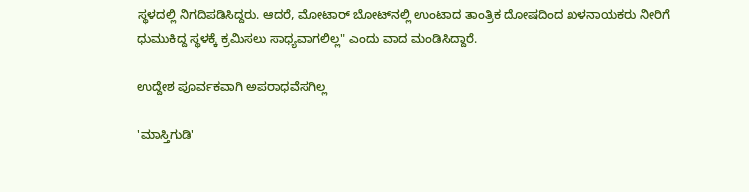ಸ್ಥಳದಲ್ಲಿ ನಿಗದಿಪಡಿಸಿದ್ದರು. ಆದರೆ, ಮೋಟಾರ್ ಬೋಟ್‌ನಲ್ಲಿ ಉಂಟಾದ ತಾಂತ್ರಿಕ ದೋಷದಿಂದ ಖಳನಾಯಕರು ನೀರಿಗೆ ಧುಮುಕಿದ್ದ ಸ್ಥಳಕ್ಕೆ ಕ್ರಮಿಸಲು ಸಾಧ್ಯವಾಗಲಿಲ್ಲ" ಎಂದು ವಾದ ಮಂಡಿಸಿದ್ದಾರೆ.

ಉದ್ದೇಶ ಪೂರ್ವಕವಾಗಿ ಅಪರಾಧವೆಸಗಿಲ್ಲ

'ಮಾಸ್ತಿಗುಡಿ'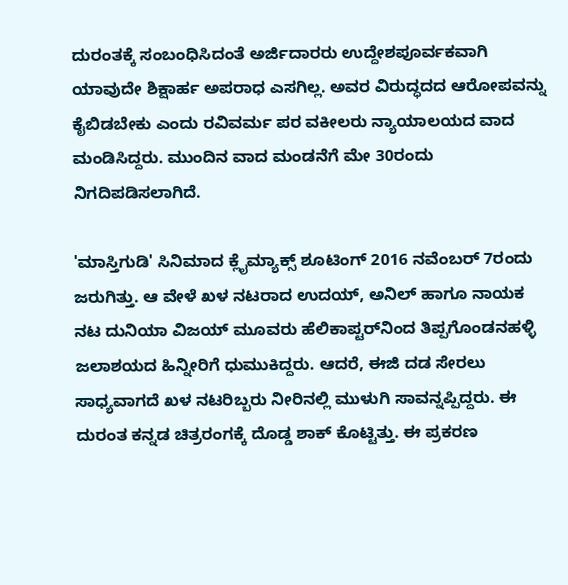ದುರಂತಕ್ಕೆ ಸಂಬಂಧಿಸಿದಂತೆ ಅರ್ಜಿದಾರರು ಉದ್ದೇಶಪೂರ್ವಕವಾಗಿ ಯಾವುದೇ ಶಿಕ್ಷಾರ್ಹ ಅಪರಾಧ ಎಸಗಿಲ್ಲ. ಅವರ ವಿರುದ್ಧದದ ಆರೋಪವನ್ನು ಕೈಬಿಡಬೇಕು ಎಂದು ರವಿವರ್ಮ ಪರ ವಕೀಲರು ನ್ಯಾಯಾಲಯದ ವಾದ ಮಂಡಿಸಿದ್ದರು. ಮುಂದಿನ ವಾದ ಮಂಡನೆಗೆ ಮೇ 30ರಂದು ನಿಗದಿಪಡಿಸಲಾಗಿದೆ.

'ಮಾಸ್ತಿಗುಡಿ' ಸಿನಿಮಾದ ಕ್ಲೈಮ್ಯಾಕ್ಸ್ ಶೂಟಿಂಗ್ 2016 ನವೆಂಬರ್ 7ರಂದು ಜರುಗಿತ್ತು. ಆ ವೇಳೆ ಖಳ ನಟರಾದ ಉದಯ್, ಅನಿಲ್ ಹಾಗೂ ನಾಯಕ ನಟ ದುನಿಯಾ ವಿಜಯ್ ಮೂವರು ಹೆಲಿಕಾಪ್ಟರ್‌ನಿಂದ ತಿಪ್ಪಗೊಂಡನಹಳ್ಳಿ ಜಲಾಶಯದ ಹಿನ್ನೀರಿಗೆ ಧುಮುಕಿದ್ದರು. ಆದರೆ, ಈಜಿ ದಡ ಸೇರಲು ಸಾಧ್ಯವಾಗದೆ ಖಳ ನಟರಿಬ್ಬರು ನೀರಿನಲ್ಲಿ ಮುಳುಗಿ ಸಾವನ್ನಪ್ಪಿದ್ದರು. ಈ ದುರಂತ ಕನ್ನಡ ಚಿತ್ರರಂಗಕ್ಕೆ ದೊಡ್ಡ ಶಾಕ್ ಕೊಟ್ಟಿತ್ತು. ಈ ಪ್ರಕರಣ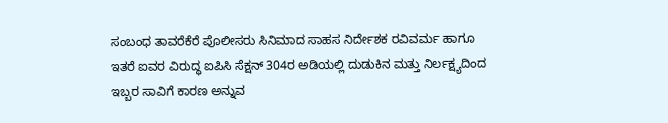ಸಂಬಂಧ ತಾವರೆಕೆರೆ ಪೊಲೀಸರು ಸಿನಿಮಾದ ಸಾಹಸ ನಿರ್ದೇಶಕ ರವಿವರ್ಮ ಹಾಗೂ ಇತರೆ ಐವರ ವಿರುದ್ಧ ಐಪಿಸಿ ಸೆಕ್ಷನ್ 304ರ ಅಡಿಯಲ್ಲಿ ದುಡುಕಿನ ಮತ್ತು ನಿರ್ಲಕ್ಷ್ಯದಿಂದ ಇಬ್ಬರ ಸಾವಿಗೆ ಕಾರಣ ಅನ್ನುವ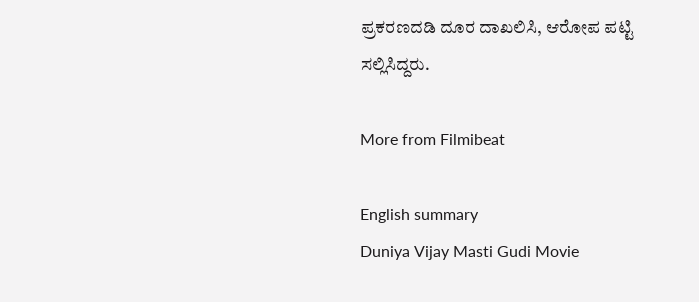ಪ್ರಕರಣದಡಿ ದೂರ ದಾಖಲಿಸಿ, ಆರೋಪ ಪಟ್ಟಿ ಸಲ್ಲಿಸಿದ್ದರು.

More from Filmibeat

English summary
Duniya Vijay Masti Gudi Movie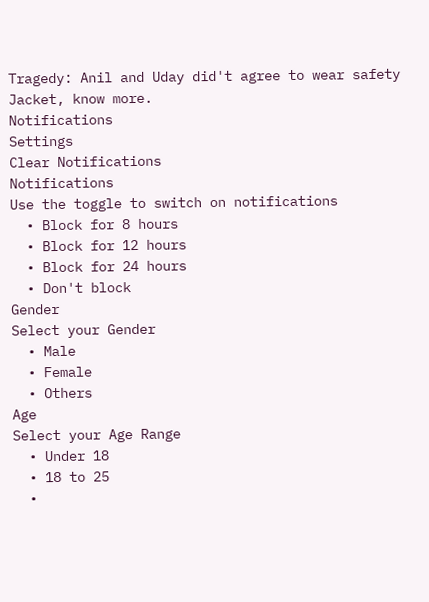Tragedy: Anil and Uday did't agree to wear safety Jacket, know more.
Notifications
Settings
Clear Notifications
Notifications
Use the toggle to switch on notifications
  • Block for 8 hours
  • Block for 12 hours
  • Block for 24 hours
  • Don't block
Gender
Select your Gender
  • Male
  • Female
  • Others
Age
Select your Age Range
  • Under 18
  • 18 to 25
  •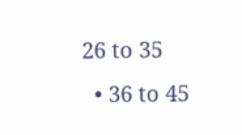26 to 35
  • 36 to 45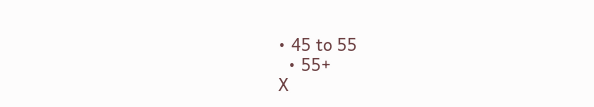• 45 to 55
  • 55+
X